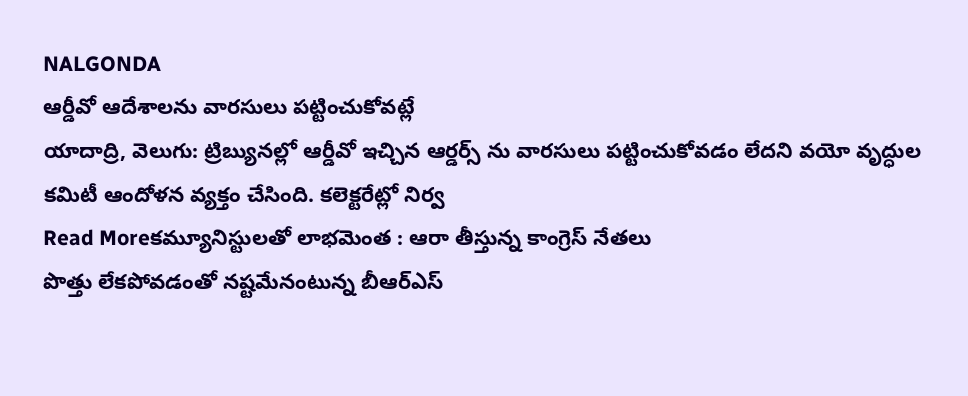NALGONDA
ఆర్డీవో ఆదేశాలను వారసులు పట్టించుకోవట్లే
యాదాద్రి, వెలుగు: ట్రిబ్యునల్లో ఆర్డీవో ఇచ్చిన ఆర్డర్స్ ను వారసులు పట్టించుకోవడం లేదని వయో వృద్ధుల కమిటీ ఆందోళన వ్యక్తం చేసింది. కలెక్టరేట్లో నిర్వ
Read Moreకమ్యూనిస్టులతో లాభమెంత : ఆరా తీస్తున్న కాంగ్రెస్ నేతలు
పొత్తు లేకపోవడంతో నష్టమేనంటున్న బీఆర్ఎస్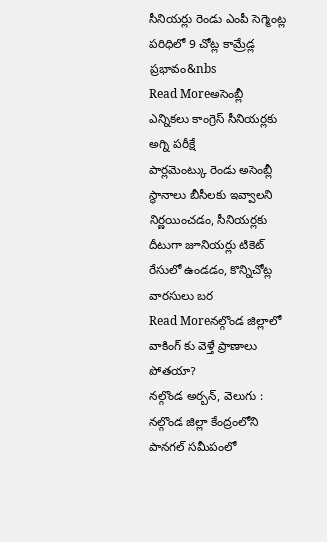సీనియర్లు రెండు ఎంపీ సెగ్మెంట్ల పరిధిలో 9 చోట్ల కామ్రేడ్ల ప్రభావం&nbs
Read Moreఅసెంబ్లీ ఎన్నికలు కాంగ్రెస్ సీనియర్లకు అగ్ని పరీక్షే
పార్లమెంట్కు రెండు అసెంబ్లీ స్థానాలు బీసీలకు ఇవ్వాలని నిర్ణయించడం, సీనియర్లకు దీటుగా జూనియర్లు టికెట్ రేసులో ఉండడం, కొన్నిచోట్ల వారసులు బర
Read Moreనల్గొండ జిల్లాలో వాకింగ్ కు వెళ్తే ప్రాణాలు పోతయా?
నల్గొండ అర్బన్, వెలుగు : నల్గొండ జిల్లా కేంద్రంలోని పానగల్ సమీపంలో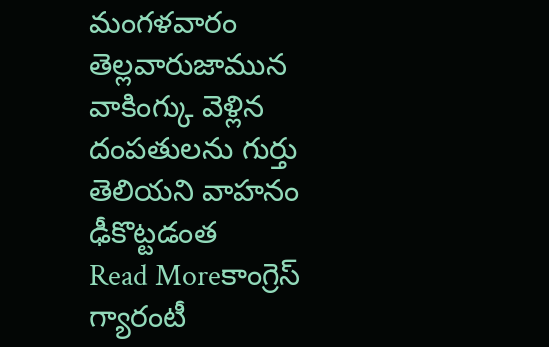మంగళవారం తెల్లవారుజామున వాకింగ్కు వెళ్లిన దంపతులను గుర్తు తెలియని వాహనం ఢీకొట్టడంత
Read Moreకాంగ్రెస్ గ్యారంటీ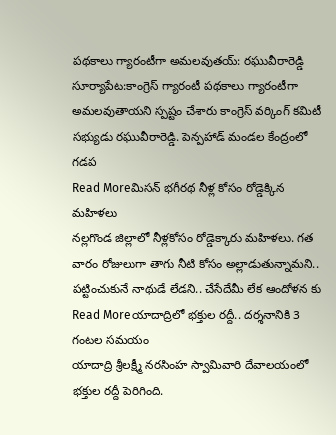పథకాలు గ్యారంటీగా అమలవుతయ్: రఘువీరారెడ్డి
సూర్యాపేట:కాంగ్రెస్ గ్యారంటీ పథకాలు గ్యారంటీగా అమలవుతాయని స్పష్టం చేశారు కాంగ్రెస్ వర్కింగ్ కమిటీ సభ్యుడు రఘువీరారెడ్డి. పెన్పహాడ్ మండల కేంద్రంలో గడప
Read Moreమిసన్ భగీరథ నీళ్ల కోసం రోడ్డెక్కిన మహిళలు
నల్లగొండ జిల్లాలో నీళ్లకోసం రోడ్డెక్కారు మహిళలు. గత వారం రోజులుగా తాగు నీటి కోసం అల్లాడుతున్నామని.. పట్టించుకునే నాథుడే లేడని.. చేసేదేమీ లేక ఆందోళన కు
Read Moreయాదాద్రిలో భక్తుల రద్దీ.. దర్శనానికి 3 గంటల సమయం
యాదాద్రి శ్రీలక్ష్మీ నరసింహ స్వామివారి దేవాలయంలో భక్తుల రద్దీ పెరిగింది.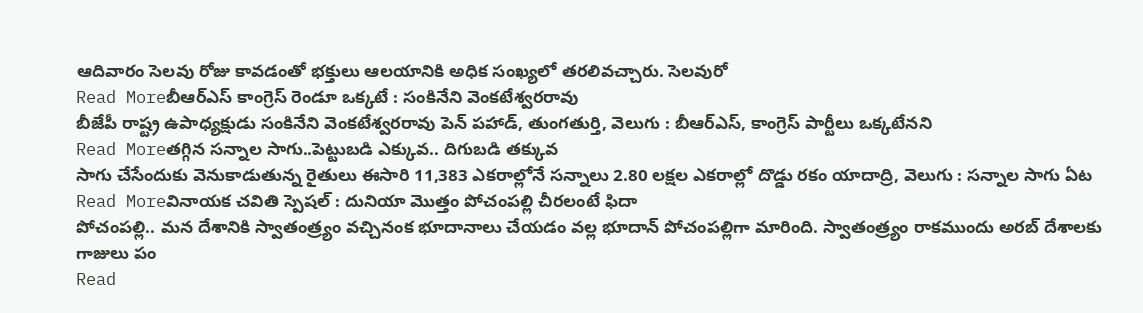ఆదివారం సెలవు రోజు కావడంతో భక్తులు ఆలయానికి అధిక సంఖ్యలో తరలివచ్చారు. సెలవురో
Read Moreబీఆర్ఎస్ కాంగ్రెస్ రెండూ ఒక్కటే : సంకినేని వెంకటేశ్వరరావు
బీజేపీ రాష్ట్ర ఉపాధ్యక్షుడు సంకినేని వెంకటేశ్వరరావు పెన్ పహాడ్, తుంగతుర్తి, వెలుగు : బీఆర్ఎస్, కాంగ్రెస్ పార్టీలు ఒక్కటేనని
Read Moreతగ్గిన సన్నాల సాగు..పెట్టుబడి ఎక్కువ.. దిగుబడి తక్కువ
సాగు చేసేందుకు వెనుకాడుతున్న రైతులు ఈసారి 11,383 ఎకరాల్లోనే సన్నాలు 2.80 లక్షల ఎకరాల్లో దొడ్డు రకం యాదాద్రి, వెలుగు : సన్నాల సాగు ఏట
Read Moreవినాయక చవితి స్పెషల్ : దునియా మొత్తం పోచంపల్లి చీరలంటే ఫిదా
పోచంపల్లి.. మన దేశానికి స్వాతంత్ర్యం వచ్చినంక భూదానాలు చేయడం వల్ల భూదాన్ పోచంపల్లిగా మారింది. స్వాతంత్ర్యం రాకముందు అరబ్ దేశాలకు గాజులు పం
Read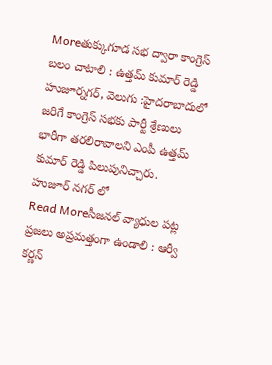Moreతుక్కుగూడ సభ ద్వారా కాంగ్రెస్ బలం చాటాలి : ఉత్తమ్ కుమార్ రెడ్డి
హుజూర్నగర్, వెలుగు :హైదరాబాదులో జరిగే కాంగ్రెస్ సభకు పార్టీ శ్రేణులు భారీగా తరలిరావాలని ఎంపీ ఉత్తమ్ కుమార్ రెడ్డి పిలుపునిచ్చారు. హుజూర్ నగర్ లో
Read Moreసీజనల్ వ్యాధుల పట్ల ప్రజలు అప్రమత్తంగా ఉండాలి : ఆర్వీ కర్ణన్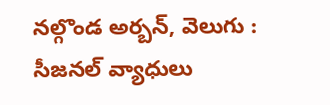నల్గొండ అర్బన్, వెలుగు : సీజనల్ వ్యాధులు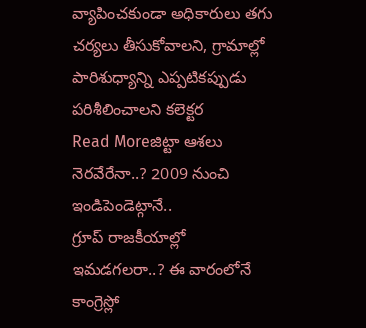వ్యాపించకుండా అధికారులు తగు చర్యలు తీసుకోవాలని, గ్రామాల్లో పారిశుధ్యాన్ని ఎప్పటికప్పుడు పరిశీలించాలని కలెక్టర
Read Moreజిట్టా ఆశలు నెరవేరేనా..? 2009 నుంచి ఇండిపెండెట్గానే..
గ్రూప్ రాజకీయాల్లో ఇమడగలరా..? ఈ వారంలోనే కాంగ్రెస్లో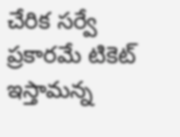చేరిక సర్వే ప్రకారమే టికెట్ ఇస్తామన్న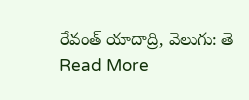రేవంత్ యాదాద్రి, వెలుగు: తె
Read More